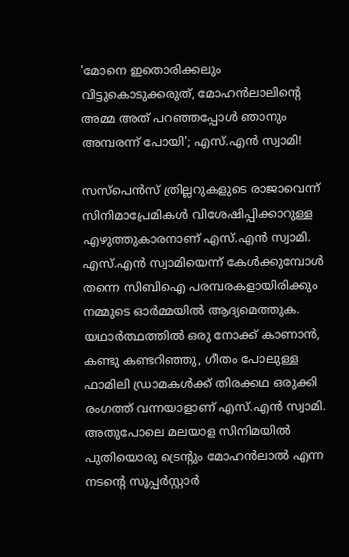'മോനെ ഇതൊരിക്കലും വിട്ടുകൊടുക്കരുത്, മോഹൻലാലിന്റെ അമ്മ അത് പറഞ്ഞപ്പോൾ ഞാനും അമ്പരന്ന് പോയി'; എസ്.എൻ സ്വാമി!

സസ്പെൻസ് ത്രില്ലറുകളുടെ രാജാവെന്ന് സിനിമാപ്രേമികൾ വിശേഷിപ്പിക്കാറുള്ള എഴുത്തുകാരനാണ് എസ്.എൻ സ്വാമി. എസ്.എൻ സ്വാമിയെന്ന് കേൾക്കുമ്പോൾ തന്നെ സിബിഐ പരമ്പരകളായിരിക്കും നമ്മുടെ ഓർമ്മയിൽ ആദ്യമെത്തുക. യഥാർത്ഥത്തിൽ ഒരു നോക്ക് കാണാൻ, കണ്ടു കണ്ടറിഞ്ഞു, ഗീതം പോലുള്ള ഫാമിലി ഡ്രാമകൾക്ക് തിരക്കഥ ഒരുക്കി രംഗത്ത് വന്നയാളാണ് എസ്.എൻ സ്വാമി. അതുപോലെ മലയാള സിനിമയിൽ പുതിയൊരു ട്രെന്റും മോഹൻലാൽ എന്ന നടന്റെ സൂപ്പർസ്റ്റാർ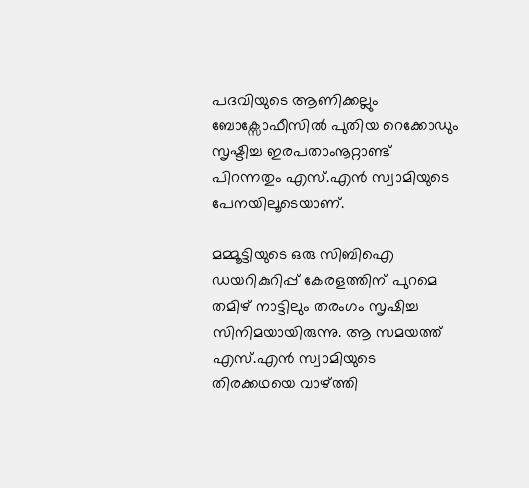പദവിയുടെ ആണിക്കല്ലും ബോക്സോഫീസിൽ പുതിയ റെക്കോഡും സൃഷ്ടിച്ച ഇരപതാംനൂറ്റാണ്ട് പിറന്നതും എസ്.എൻ സ്വാമിയുടെ പേനയിലൂടെയാണ്.

മമ്മൂട്ടിയുടെ ഒരു സിബിഐ ഡയറികുറിപ്പ് കേരളത്തിന് പുറമെ തമിഴ് നാട്ടിലും തരംഗം സൃഷിച്ച സിനിമയായിരുന്നു. ആ സമയത്ത് എസ്.എൻ സ്വാമിയുടെ തിരക്കഥയെ വാഴ്ത്തി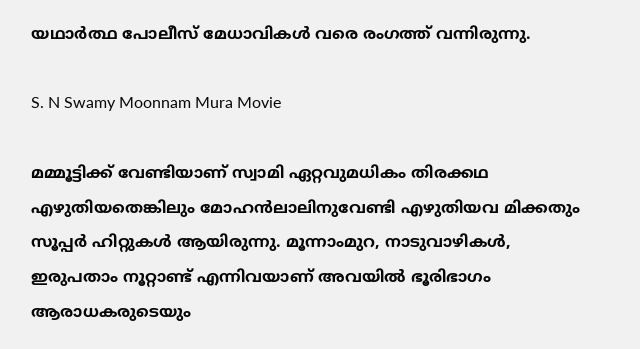യഥാർത്ഥ പോലീസ് മേധാവികൾ വരെ രംഗത്ത് വന്നിരുന്നു.

S. N Swamy Moonnam Mura Movie

മമ്മൂട്ടിക്ക് വേണ്ടിയാണ് സ്വാമി ഏറ്റവുമധികം തിരക്കഥ എഴുതിയതെങ്കിലും മോഹൻലാലിനുവേണ്ടി എഴുതിയവ മിക്കതും സൂപ്പർ ഹിറ്റുകൾ ആയിരുന്നു. മൂന്നാംമുറ, നാടുവാഴികൾ, ഇരുപതാം നൂറ്റാണ്ട് എന്നിവയാണ് അവയിൽ ഭൂരിഭാഗം ആരാധകരുടെയും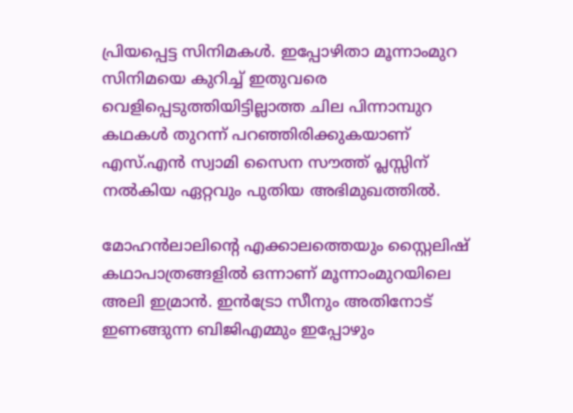പ്രിയപ്പെട്ട സിനിമകൾ. ഇപ്പോഴിതാ മൂന്നാംമുറ സിനിമയെ കുറിച്ച് ഇതുവരെ വെളിപ്പെടുത്തിയിട്ടില്ലാത്ത ചില പിന്നാമ്പുറ കഥകൾ തുറന്ന് പറഞ്ഞിരിക്കുകയാണ് എസ്.എൻ സ്വാമി സൈന സൗത്ത് പ്ലസ്സിന് നൽകിയ ഏറ്റവും പുതിയ അഭിമുഖത്തിൽ.

മോഹൻലാലിന്റെ എക്കാലത്തെയും സ്റ്റൈലിഷ് കഥാപാത്രങ്ങളിൽ ഒന്നാണ് മൂന്നാംമുറയിലെ അലി ഇമ്രാൻ. ഇൻട്രോ സീനും അതിനോട് ഇണങ്ങുന്ന ബിജിഎമ്മും ഇപ്പോഴും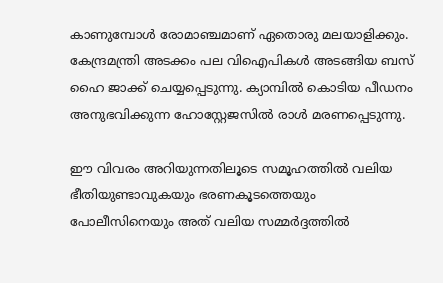കാണുമ്പോൾ രോമാഞ്ചമാണ് ഏതൊരു മലയാളിക്കും. കേന്ദ്രമന്ത്രി അടക്കം പല വിഐപികൾ അടങ്ങിയ ബസ് ഹൈ ജാക്ക് ചെയ്യപ്പെടുന്നു. ക്യാമ്പിൽ കൊടിയ പീഡനം അനുഭവിക്കുന്ന ഹോസ്റ്റേജസിൽ രാൾ മരണപ്പെടുന്നു.

ഈ വിവരം അറിയുന്നതിലൂടെ സമൂഹത്തിൽ വലിയ ഭീതിയുണ്ടാവുകയും ഭരണകൂടത്തെയും പോലീസിനെയും അത് വലിയ സമ്മർദ്ദത്തിൽ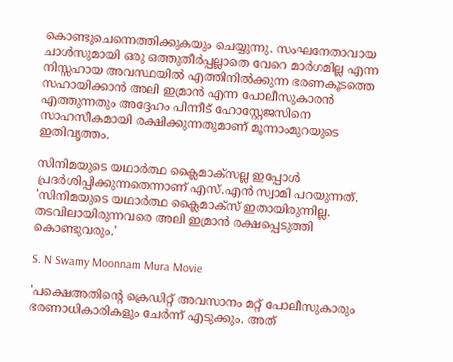കൊണ്ടുചെന്നെത്തിക്കുകയും ചെയ്യുന്നു. സംഘനേതാവായ ചാൾസുമായി ഒരു ഒത്തുതീർപ്പല്ലാതെ വേറെ മാർഗമില്ല എന്ന നിസ്സഹായ അവസ്ഥയിൽ എത്തിനിൽക്കുന്ന ഭരണകൂടത്തെ സഹായിക്കാൻ അലി ഇമ്രാൻ എന്ന പോലീസുകാരൻ എത്തുന്നതും അദ്ദേഹം പിന്നീട് ഹോസ്റ്റേജസിനെ സാഹസീകമായി രക്ഷിക്കുന്നതുമാണ് മൂന്നാംമുറയുടെ ഇതിവൃത്തം.

സിനിമയുടെ യഥാർത്ഥ ക്ലൈമാക്സല്ല ഇപ്പോൾ പ്രദർശിപ്പിക്കുന്നതെന്നാണ് എസ്.എൻ സ്വാമി പറയുന്നത്. 'സിനിമയുടെ യഥാർത്ഥ ക്ലൈമാക്സ് ഇതായിരുന്നില്ല. തടവിലായിരുന്നവരെ അലി ഇമ്രാൻ രക്ഷപ്പെടുത്തി കൊണ്ടുവരും.'

S. N Swamy Moonnam Mura Movie

'പക്ഷെഅതിന്റെ ക്രെഡിറ്റ് അവസാനം മറ്റ് പോലീസുകാരും ഭരണാധികാരികളും ചേർന്ന് എടുക്കും. അത്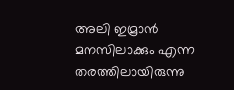അലി ഇമ്രാൻ മനസിലാക്കും എന്ന തരത്തിലായിരുന്നു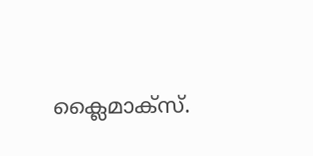ക്ലൈമാക്സ്.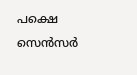പക്ഷെ സെൻസർ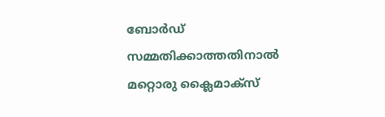ബോർഡ് സമ്മതിക്കാത്തതിനാൽ മറ്റൊരു ക്ലൈമാക്സ്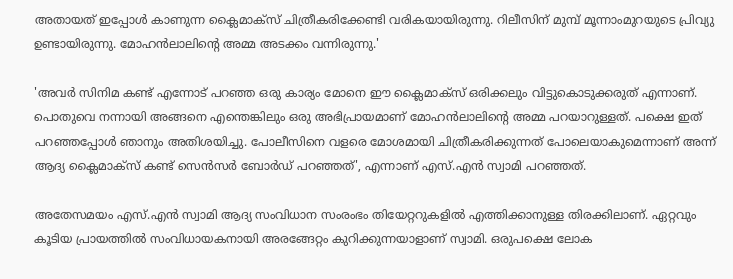അതായത് ഇപ്പോൾ കാണുന്ന ക്ലൈമാക്സ് ചിത്രീകരിക്കേണ്ടി വരികയായിരുന്നു. റിലീസിന് മുമ്പ് മൂന്നാംമുറയുടെ പ്രിവ്യു ഉണ്ടായിരുന്നു. മോഹൻലാലിന്റെ അമ്മ അടക്കം വന്നിരുന്നു.'

'അവർ സിനിമ കണ്ട് എന്നോട് പറഞ്ഞ ഒരു കാര്യം മോനെ ഈ ക്ലൈമാക്സ് ഒരിക്കലും വിട്ടുകൊടുക്കരുത് എന്നാണ്. പൊതുവെ നന്നായി അങ്ങനെ എന്തെങ്കിലും ഒരു അഭിപ്രായമാണ് മോഹൻലാലിന്റെ അമ്മ പറയാറുള്ളത്. പക്ഷെ ഇത് പറഞ്ഞപ്പോൾ ഞാനും അതിശയിച്ചു. പോലീസിനെ വളരെ മോശമായി ചിത്രീകരിക്കുന്നത് പോലെയാകുമെന്നാണ് അന്ന് ആദ്യ ക്ലൈമാക്സ് കണ്ട് സെൻസർ ബോർഡ് പറഞ്ഞത്', എന്നാണ് എസ്.എൻ സ്വാമി പറഞ്ഞത്.

അതേസമയം എസ്.എൻ സ്വാമി ആദ്യ സംവിധാന സംരംഭം തിയേറ്ററുകളിൽ എത്തിക്കാനുള്ള തിരക്കിലാണ്. ഏറ്റവും കൂടിയ പ്രായത്തില്‍ സംവിധായകനായി അരങ്ങേറ്റം കുറിക്കുന്നയാളാണ് സ്വാമി. ഒരുപക്ഷെ ലോക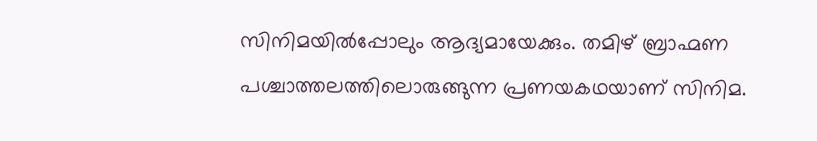സിനിമയില്‍പ്പോലും ആദ്യമായേക്കും. തമിഴ് ബ്രാഹ്മണ പശ്ചാത്തലത്തിലൊരുങ്ങുന്ന പ്രണയകഥയാണ് സിനിമ.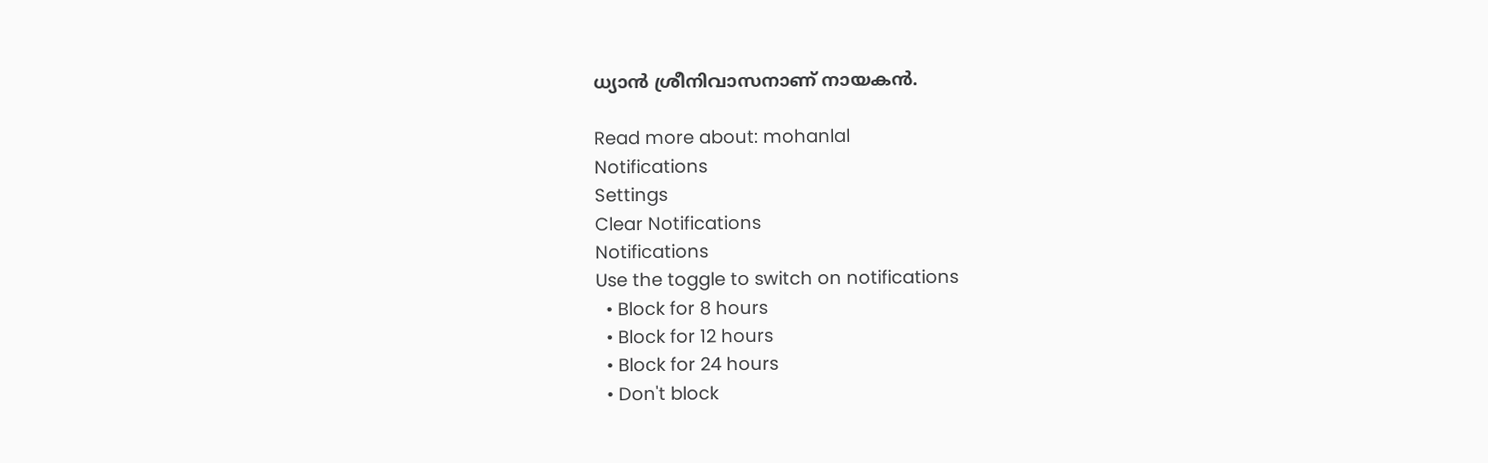ധ്യാന്‍ ശ്രീനിവാസനാണ് നായകന്‍.

Read more about: mohanlal
Notifications
Settings
Clear Notifications
Notifications
Use the toggle to switch on notifications
  • Block for 8 hours
  • Block for 12 hours
  • Block for 24 hours
  • Don't block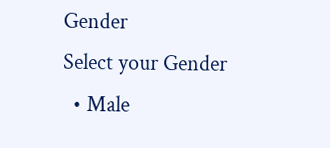Gender
Select your Gender
  • Male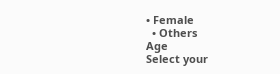• Female
  • Others
Age
Select your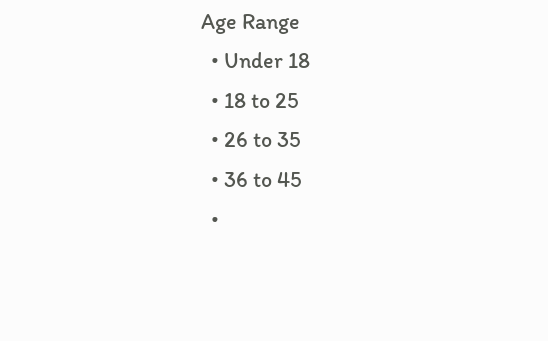Age Range
  • Under 18
  • 18 to 25
  • 26 to 35
  • 36 to 45
  •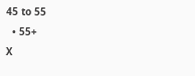45 to 55
  • 55+
X